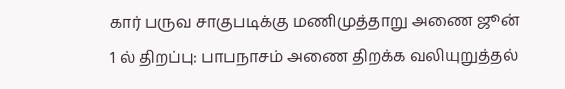கார் பருவ சாகுபடிக்கு மணிமுத்தாறு அணை ஜூன் 1 ல் திறப்பு: பாபநாசம் அணை திறக்க வலியுறுத்தல்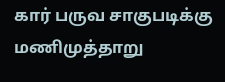கார் பருவ சாகுபடிக்கு மணிமுத்தாறு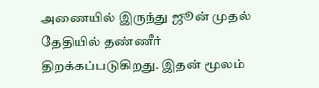அணையில் இருந்து ஜூன் முதல் தேதியில் தண்ணீர் திறக்கப்படுகிறது. இதன் மூலம்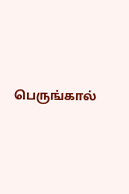பெருங்கால்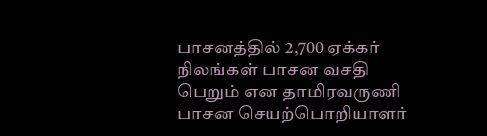பாசனத்தில் 2,700 ஏக்கர் நிலங்கள் பாசன வசதி பெறும் என தாமிரவருணி பாசன செயற்பொறியாளர்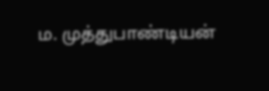ம. முத்துபாண்டியன்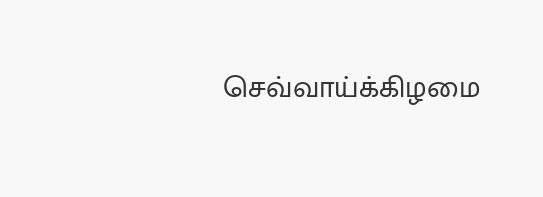செவ்வாய்க்கிழமை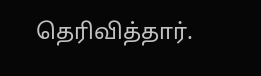தெரிவித்தார்.